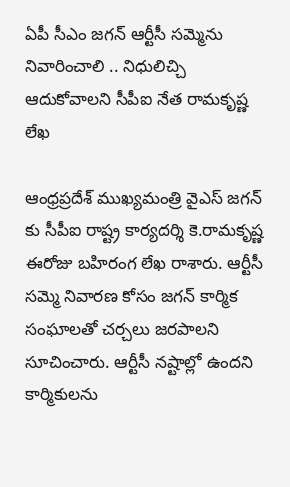ఏపీ సీఎం జగన్ ఆర్టీసీ సమ్మెను నివారించాలి .. నిధులిచ్చి ఆదుకోవాలని సీపీఐ నేత రామకృష్ణ లేఖ

ఆంధ్రప్రదేశ్ ముఖ్యమంత్రి వైఎస్ జగన్ కు సీపీఐ రాష్ట్ర కార్యదర్శి కె.రామకృష్ణ ఈరోజు బహిరంగ లేఖ రాశారు. ఆర్టీసీ సమ్మె నివారణ కోసం జగన్ కార్మిక సంఘాలతో చర్చలు జరపాలని సూచించారు. ఆర్టీసీ నష్టాల్లో ఉందని కార్మికులను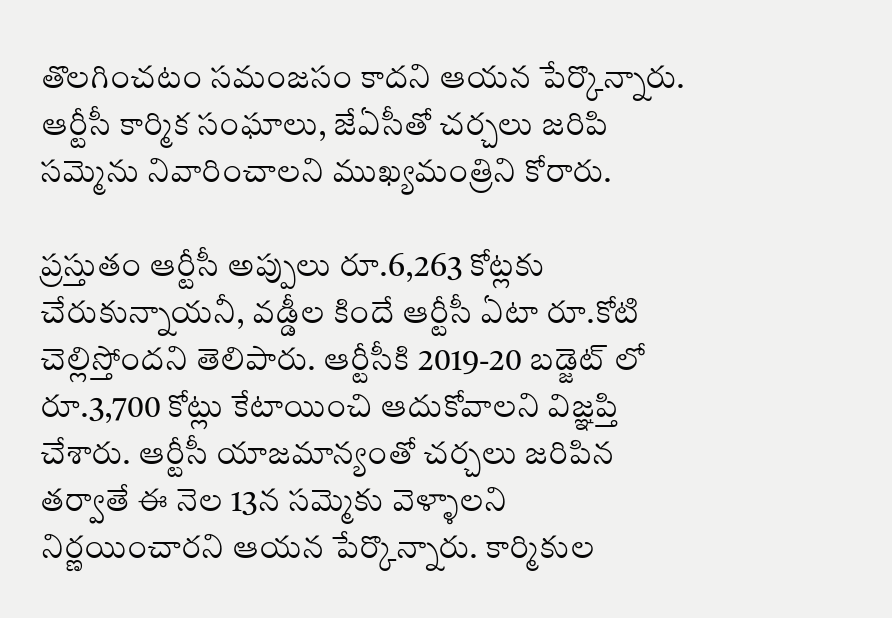తొలగించటం సమంజసం కాదని ఆయన పేర్కొన్నారు. ఆర్టీసీ కార్మిక సంఘాలు, జేఏసీతో చర్చలు జరిపి సమ్మెను నివారించాలని ముఖ్యమంత్రిని కోరారు.

ప్రస్తుతం ఆర్టీసీ అప్పులు రూ.6,263 కోట్లకు చేరుకున్నాయనీ, వడ్డీల కిందే ఆర్టీసీ ఏటా రూ.కోటి చెల్లిస్తోందని తెలిపారు. ఆర్టీసీకి 2019-20 బడ్జెట్ లో రూ.3,700 కోట్లు కేటాయించి ఆదుకోవాలని విజ్ఞప్తి చేశారు. ఆర్టీసీ యాజమాన్యంతో చర్చలు జరిపిన తర్వాతే ఈ నెల 13న సమ్మెకు వెళ్ళాలని నిర్ణయించారని ఆయన పేర్కొన్నారు. కార్మికుల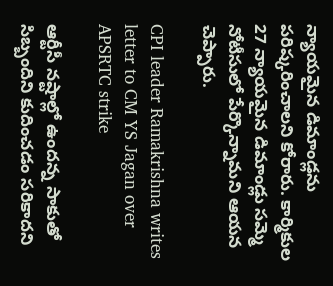న్యాయమైన డిమాండ్లను పరిష్కరించాలని కోరారు. కార్మికుల 27 న్యాయమైన డిమాండ్లు సమ్మె నోటీసులో పేర్కొన్నామని ఆయన చెప్పారు.

CPI leader Ramakrishna writes letter to CM YS Jagan over APSRTC strike

ఆర్టీసీ నష్టాల్లో ఉందన్న సాకుతో సిబ్బందిని కుదించడం సరికాదని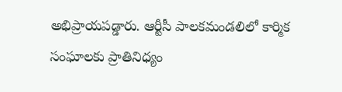అభిప్రాయపడ్డారు. ఆర్టీసీ పాలకమండలిలో కార్మిక సంఘాలకు ప్రాతినిధ్యం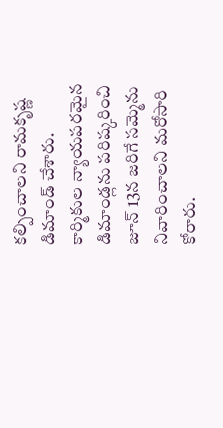కల్పించాలని రామకృష్ణ డిమాండ్ చేశారు. కార్మికుల న్యాయపరమైన డిమాండ్లను పరిష్కరించి జూన్ 13న జరిగే సమ్మెను నివారించాలని మరోసారి కోరారు.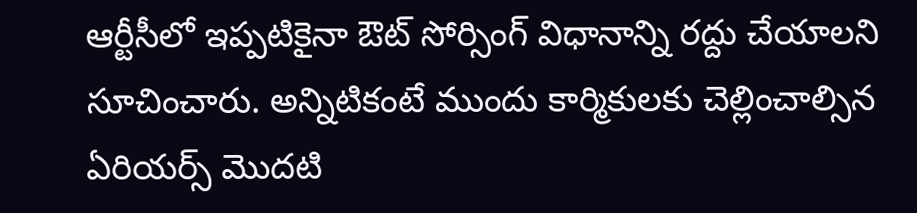ఆర్టీసీలో ఇప్పటికైనా ఔట్ సోర్సింగ్ విధానాన్ని రద్దు చేయాలని సూచించారు. అన్నిటికంటే ముందు కార్మికులకు చెల్లించాల్సిన ఏరియర్స్ మొదటి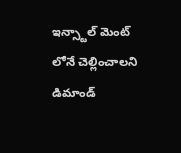ఇన్స్టాల్ మెంట్ లోనే చెల్లించాలని డిమాండ్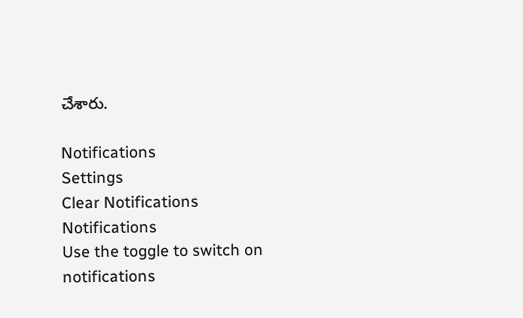చేశారు.

Notifications
Settings
Clear Notifications
Notifications
Use the toggle to switch on notifications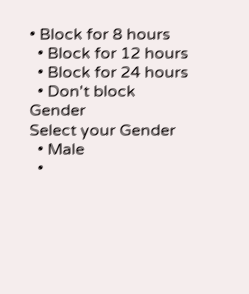• Block for 8 hours
  • Block for 12 hours
  • Block for 24 hours
  • Don't block
Gender
Select your Gender
  • Male
  •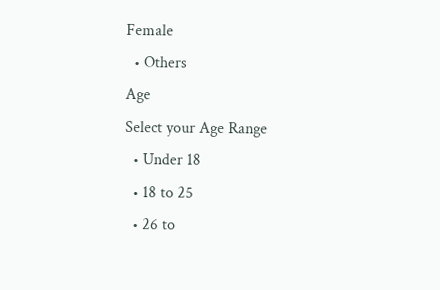Female
  • Others
Age
Select your Age Range
  • Under 18
  • 18 to 25
  • 26 to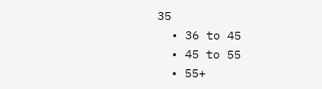35
  • 36 to 45
  • 45 to 55
  • 55+